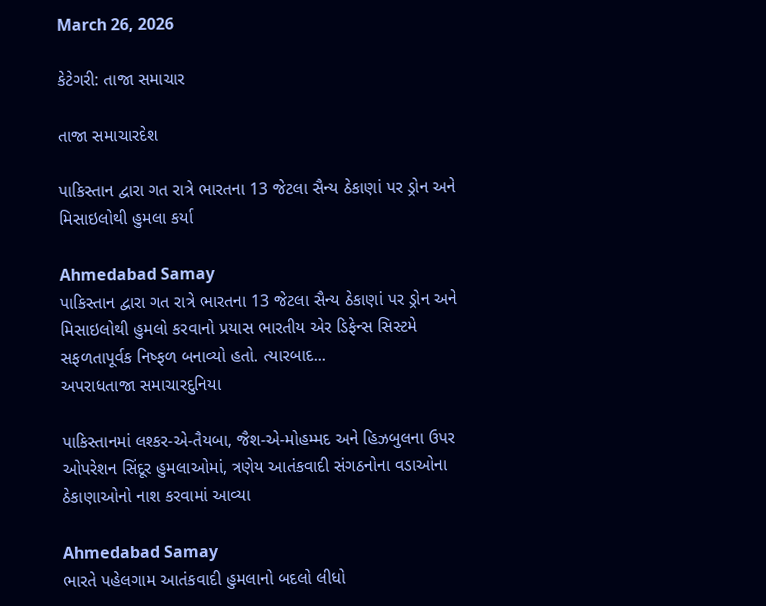March 26, 2026

કેટેગરી: તાજા સમાચાર

તાજા સમાચારદેશ

પાકિસ્તાન દ્વારા ગત રાત્રે ભારતના 13 જેટલા સૈન્ય ઠેકાણાં પર ડ્રોન અને મિસાઇલોથી હુમલા કર્યા

Ahmedabad Samay
પાકિસ્તાન દ્વારા ગત રાત્રે ભારતના 13 જેટલા સૈન્ય ઠેકાણાં પર ડ્રોન અને મિસાઇલોથી હુમલો કરવાનો પ્રયાસ ભારતીય એર ડિફેન્સ સિસ્ટમે સફળતાપૂર્વક નિષ્ફળ બનાવ્યો હતો. ત્યારબાદ...
અપરાધતાજા સમાચારદુનિયા

પાકિસ્તાનમાં લશ્કર-એ-તૈયબા, જૈશ-એ-મોહમ્મદ અને હિઝબુલના ઉપર ઓપરેશન સિંદૂર હુમલાઓમાં, ત્રણેય આતંકવાદી સંગઠનોના વડાઓના ઠેકાણાઓનો નાશ કરવામાં આવ્યા

Ahmedabad Samay
ભારતે પહેલગામ આતંકવાદી હુમલાનો બદલો લીધો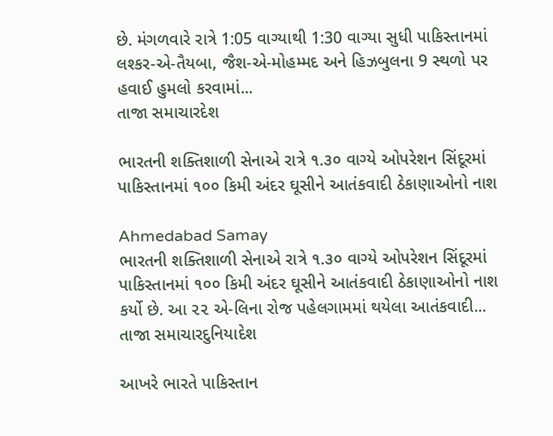છે. મંગળવારે રાત્રે 1:05 વાગ્યાથી 1:30 વાગ્યા સુધી પાકિસ્તાનમાં લશ્કર-એ-તૈયબા, જૈશ-એ-મોહમ્મદ અને હિઝબુલના 9 સ્થળો પર હવાઈ હુમલો કરવામાં...
તાજા સમાચારદેશ

ભારતની શક્‍તિશાળી સેનાએ રાત્રે ૧.૩૦ વાગ્‍યે ઓપરેશન સિંદૂરમાં પાકિસ્‍તાનમાં ૧૦૦ કિમી અંદર ઘૂસીને આતંકવાદી ઠેકાણાઓનો નાશ

Ahmedabad Samay
ભારતની શક્‍તિશાળી સેનાએ રાત્રે ૧.૩૦ વાગ્‍યે ઓપરેશન સિંદૂરમાં પાકિસ્‍તાનમાં ૧૦૦ કિમી અંદર ઘૂસીને આતંકવાદી ઠેકાણાઓનો નાશ કર્યો છે. આ ૨૨ એ-લિના રોજ પહેલગામમાં થયેલા આતંકવાદી...
તાજા સમાચારદુનિયાદેશ

આખરે ભારતે પાકિસ્તાન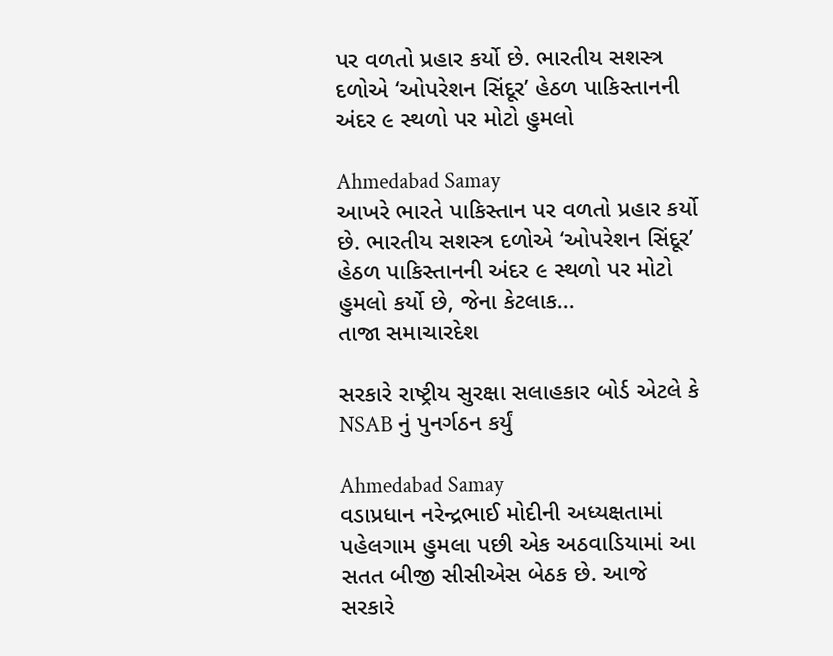પર વળતો પ્રહાર કર્યો છે. ભારતીય સશસ્ત્ર દળોએ ‘ઓપરેશન સિંદૂર’ હેઠળ પાકિસ્તાનની અંદર ૯ સ્થળો પર મોટો હુમલો

Ahmedabad Samay
આખરે ભારતે પાકિસ્તાન પર વળતો પ્રહાર કર્યો છે. ભારતીય સશસ્ત્ર દળોએ ‘ઓપરેશન સિંદૂર’ હેઠળ પાકિસ્તાનની અંદર ૯ સ્થળો પર મોટો હુમલો કર્યો છે, જેના કેટલાક...
તાજા સમાચારદેશ

સરકારે રાષ્ટ્રીય સુરક્ષા સલાહકાર બોર્ડ એટલે કે NSAB નું પુનર્ગઠન કર્યું

Ahmedabad Samay
વડાપ્રધાન નરેન્દ્રભાઈ મોદીની અધ્યક્ષતામાં પહેલગામ હુમલા પછી એક અઠવાડિયામાં આ સતત બીજી સીસીએસ બેઠક છે. આજે સરકારે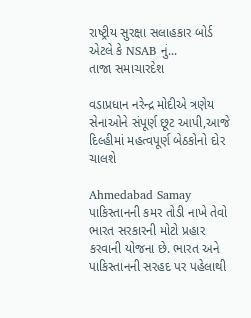રાષ્ટ્રીય સુરક્ષા સલાહકાર બોર્ડ એટલે કે NSAB નું...
તાજા સમાચારદેશ

વડાપ્રધાન નરેન્દ્ર મોદીએ ત્રણેય સેનાઓને સંપૂર્ણ છૂટ આપી,આજે દિલ્હીમાં મહત્વપૂર્ણ બેઠકોનો દોર ચાલશે

Ahmedabad Samay
પાકિસ્તાનની કમર તોડી નાખે તેવો ભારત સરકારની મોટો પ્રહાર કરવાની યોજના છે. ભારત અને પાકિસ્તાનની સરહદ પર પહેલાથી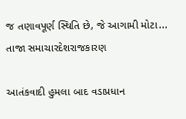જ તણાવપૂર્ણ સ્થિતિ છે, જે આગામી મોટા...
તાજા સમાચારદેશરાજકારણ

આતંકવાદી હુમલા બાદ વડાપ્રધાન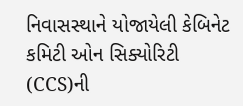નિવાસસ્થાને યોજાયેલી કેબિનેટ કમિટી ઓન સિક્યોરિટી (CCS)ની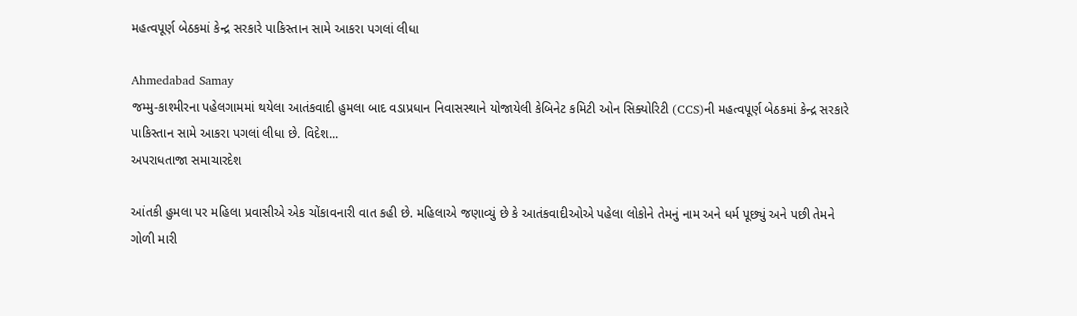મહત્વપૂર્ણ બેઠકમાં કેન્દ્ર સરકારે પાકિસ્તાન સામે આકરા પગલાં લીધા

Ahmedabad Samay
જમ્મુ-કાશ્મીરના પહેલગામમાં થયેલા આતંકવાદી હુમલા બાદ વડાપ્રધાન નિવાસસ્થાને યોજાયેલી કેબિનેટ કમિટી ઓન સિક્યોરિટી (CCS)ની મહત્વપૂર્ણ બેઠકમાં કેન્દ્ર સરકારે પાકિસ્તાન સામે આકરા પગલાં લીધા છે. વિદેશ...
અપરાધતાજા સમાચારદેશ

આંતકી હુમલા પર મહિલા પ્રવાસીએ એક ચોંકાવનારી વાત કહી છે. મહિલાએ જણાવ્યું છે કે આતંકવાદીઓએ પહેલા લોકોને તેમનું નામ અને ધર્મ પૂછ્યું અને પછી તેમને ગોળી મારી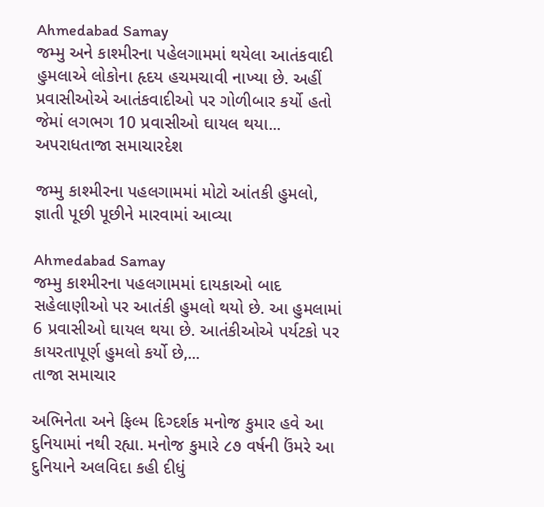Ahmedabad Samay
જમ્મુ અને કાશ્મીરના પહેલગામમાં થયેલા આતંકવાદી હુમલાએ લોકોના હૃદય હચમચાવી નાખ્યા છે. અહીં પ્રવાસીઓએ આતંકવાદીઓ પર ગોળીબાર કર્યો હતો જેમાં લગભગ 10 પ્રવાસીઓ ઘાયલ થયા...
અપરાધતાજા સમાચારદેશ

જમ્મુ કાશ્મીરના પહલગામમાં મોટો આંતકી હુમલો, જ્ઞાતી પૂછી પૂછીને મારવામાં આવ્યા

Ahmedabad Samay
જમ્મુ કાશ્મીરના પહલગામમાં દાયકાઓ બાદ સહેલાણીઓ પર આતંકી હુમલો થયો છે. આ હુમલામાં 6 પ્રવાસીઓ ઘાયલ થયા છે. આતંકીઓએ પર્યટકો પર કાયરતાપૂર્ણ હુમલો કર્યો છે,...
તાજા સમાચાર

અભિનેતા અને ફિલ્‍મ દિગ્‍દર્શક મનોજ કુમાર હવે આ દુનિયામાં નથી રહ્યા. મનોજ કુમારે ૮૭ વર્ષની ઉંમરે આ દુનિયાને અલવિદા કહી દીધું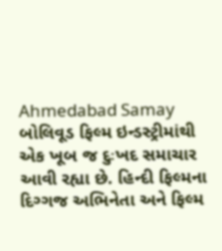Ahmedabad Samay
બોલિવૂડ ફિલ્‍મ ઇન્‍ડસ્‍ટ્રીમાંથી એક ખૂબ જ દુઃખદ સમાચાર આવી રહ્યા છે. હિન્‍દી ફિલ્‍મના દિગ્‍ગજ અભિનેતા અને ફિલ્‍મ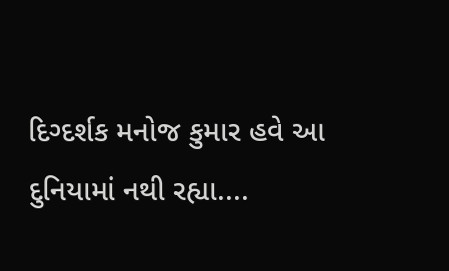દિગ્‍દર્શક મનોજ કુમાર હવે આ દુનિયામાં નથી રહ્યા....